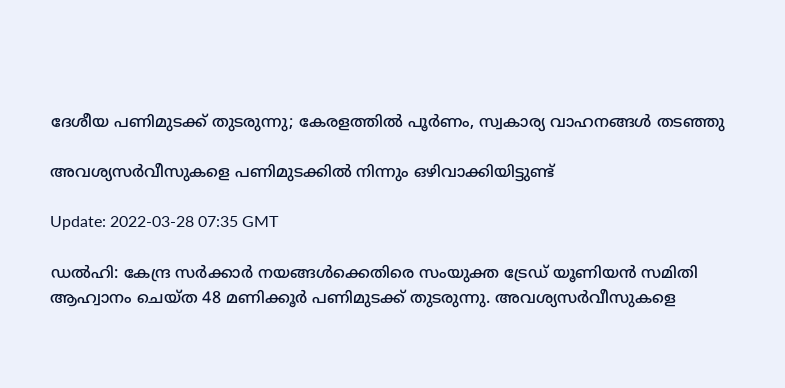ദേശീയ പണിമുടക്ക് തുടരുന്നു; കേരളത്തില്‍ പൂർണം, സ്വകാര്യ വാഹനങ്ങള്‍ തടഞ്ഞു

അവശ്യസർവീസുകളെ പണിമുടക്കിൽ നിന്നും ഒഴിവാക്കിയിട്ടുണ്ട്

Update: 2022-03-28 07:35 GMT

ഡല്‍ഹി: കേന്ദ്ര സര്‍ക്കാര്‍ നയങ്ങള്‍ക്കെതിരെ സംയുക്ത ട്രേഡ് യൂണിയന്‍ സമിതി ആഹ്വാനം ചെയ്ത 48 മണിക്കൂര്‍ പണിമുടക്ക് തുടരുന്നു. അവശ്യസർവീസുകളെ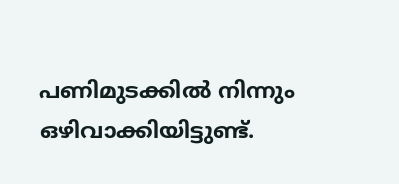പണിമുടക്കിൽ നിന്നും ഒഴിവാക്കിയിട്ടുണ്ട്.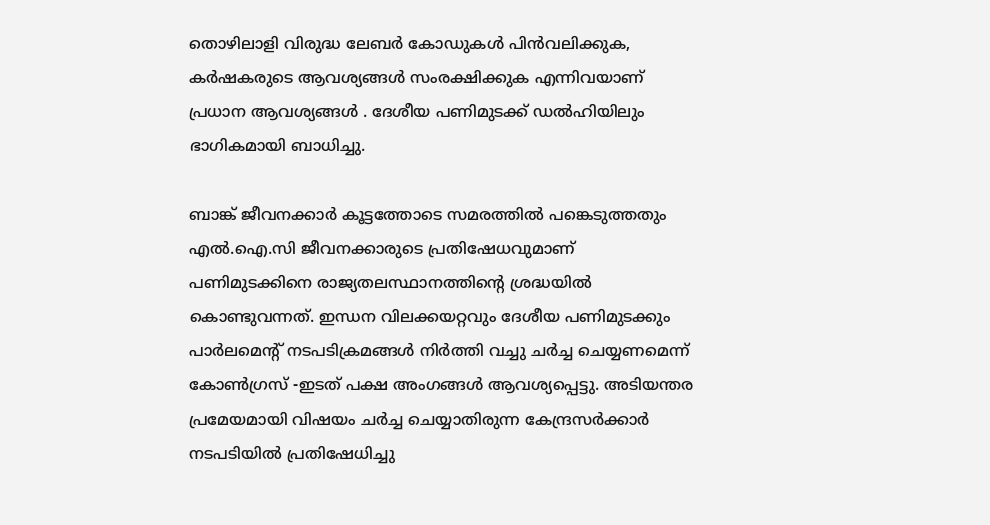തൊഴിലാളി വിരുദ്ധ ലേബർ കോഡുകൾ പിൻവലിക്കുക, കർഷകരുടെ ആവശ്യങ്ങൾ സംരക്ഷിക്കുക എന്നിവയാണ് പ്രധാന ആവശ്യങ്ങൾ . ദേശീയ പണിമുടക്ക് ഡൽഹിയിലും ഭാഗികമായി ബാധിച്ചു.

ബാങ്ക് ജീവനക്കാർ കൂട്ടത്തോടെ സമരത്തിൽ പങ്കെടുത്തതും എൽ.ഐ.സി ജീവനക്കാരുടെ പ്രതിഷേധവുമാണ് പണിമുടക്കിനെ രാജ്യതലസ്ഥാനത്തിന്‍റെ ശ്രദ്ധയിൽ കൊണ്ടുവന്നത്. ഇന്ധന വിലക്കയറ്റവും ദേശീയ പണിമുടക്കും പാർലമെന്‍റ് നടപടിക്രമങ്ങൾ നിർത്തി വച്ചു ചർച്ച ചെയ്യണമെന്ന് കോൺഗ്രസ് -ഇടത് പക്ഷ അംഗങ്ങൾ ആവശ്യപ്പെട്ടു. അടിയന്തര പ്രമേയമായി വിഷയം ചർച്ച ചെയ്യാതിരുന്ന കേന്ദ്രസർക്കാർ നടപടിയിൽ പ്രതിഷേധിച്ചു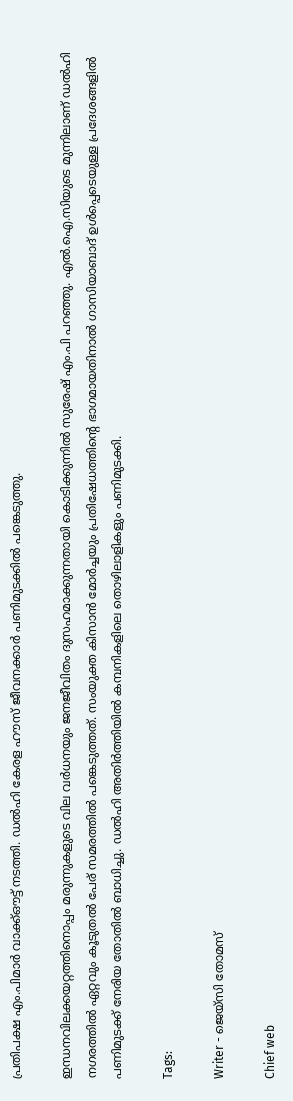പ്രതിപക്ഷ എം.പിമാർ വാക്ക്ഔട്ട് നടത്തി. ഡൽഹി കേരള ഹൗസ് ജീവനക്കാർ പണിമുടക്കിൽ പങ്കെടുത്തു.

ഇന്ധനവിലക്കയറ്റത്തിനൊപ്പം മരുന്നുകളുടെ വില വർധനയും ജനജീവിതം ദുസഹമാക്കുന്നതായി കൊടിക്കുന്നിൽ സുരേഷ് എം.പി പറഞ്ഞു. എൽ.ഐ.സിയുടെ മുന്നിലാണ് ഡൽഹി നഗരത്തിൽ ഏറ്റവും കൂടുതൽ പേര് സമരത്തിൽ പങ്കെടുത്തത്. സംയുക്ത കിസാൻ മോർച്ചയും പ്രതിഷേധത്തിന്‍റെ ഭാഗമായതിനാൽ ഗാസിയാബാദ് ഉൾപ്പെടെയുള്ള പ്രദേശങ്ങളിൽ പണിമുടക്ക് നേരിയ തോതിൽ ബാധിച്ചു. ഡൽഹി അതിർത്തിയിൽ കമ്പനികളിലെ തൊഴിലാളികളും പണിമുടക്കി.

Tags:

Writer - ജെയ്സി തോമസ്

Chief web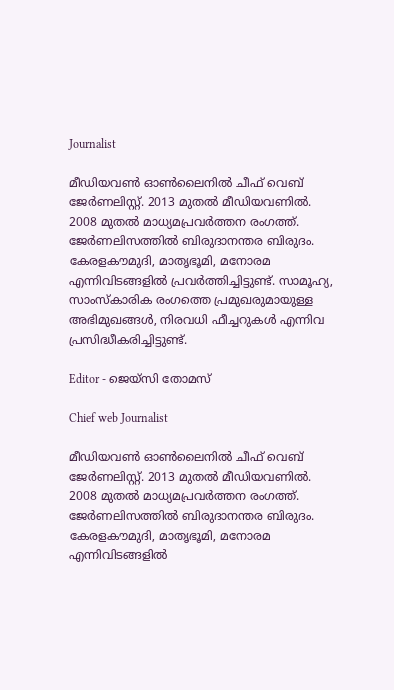Journalist

മീഡിയവൺ ഓൺലൈനിൽ ചീഫ് വെബ് ജേർണലിസ്റ്റ്. 2013 മുതൽ മീഡിയവണിൽ. 2008 മുതൽ മാധ്യമപ്രവർത്തന രംഗത്ത്. ജേർണലിസത്തിൽ ബിരുദാനന്തര ബിരുദം. കേരളകൗമുദി, മാതൃഭൂമി, മനോരമ എന്നിവിടങ്ങളിൽ പ്രവർത്തിച്ചിട്ടുണ്ട്. സാമൂഹ്യ, സാംസ്‌കാരിക രംഗത്തെ പ്രമുഖരുമായുള്ള അഭിമുഖങ്ങൾ, നിരവധി ഫീച്ചറുകൾ എന്നിവ പ്രസിദ്ധീകരിച്ചിട്ടുണ്ട്.

Editor - ജെയ്സി തോമസ്

Chief web Journalist

മീഡിയവൺ ഓൺലൈനിൽ ചീഫ് വെബ് ജേർണലിസ്റ്റ്. 2013 മുതൽ മീഡിയവണിൽ. 2008 മുതൽ മാധ്യമപ്രവർത്തന രംഗത്ത്. ജേർണലിസത്തിൽ ബിരുദാനന്തര ബിരുദം. കേരളകൗമുദി, മാതൃഭൂമി, മനോരമ എന്നിവിടങ്ങളിൽ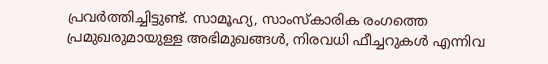പ്രവർത്തിച്ചിട്ടുണ്ട്. സാമൂഹ്യ, സാംസ്‌കാരിക രംഗത്തെ പ്രമുഖരുമായുള്ള അഭിമുഖങ്ങൾ, നിരവധി ഫീച്ചറുകൾ എന്നിവ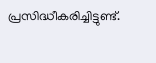പ്രസിദ്ധീകരിച്ചിട്ടുണ്ട്.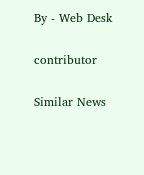By - Web Desk

contributor

Similar News